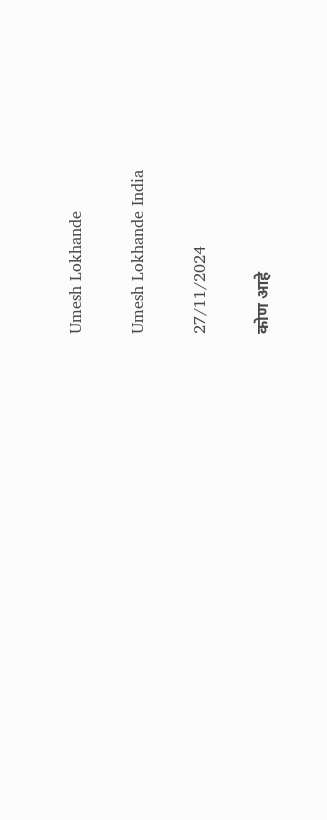Umesh Lokhande

Umesh Lokhande India

27/11/2024

कोण आहे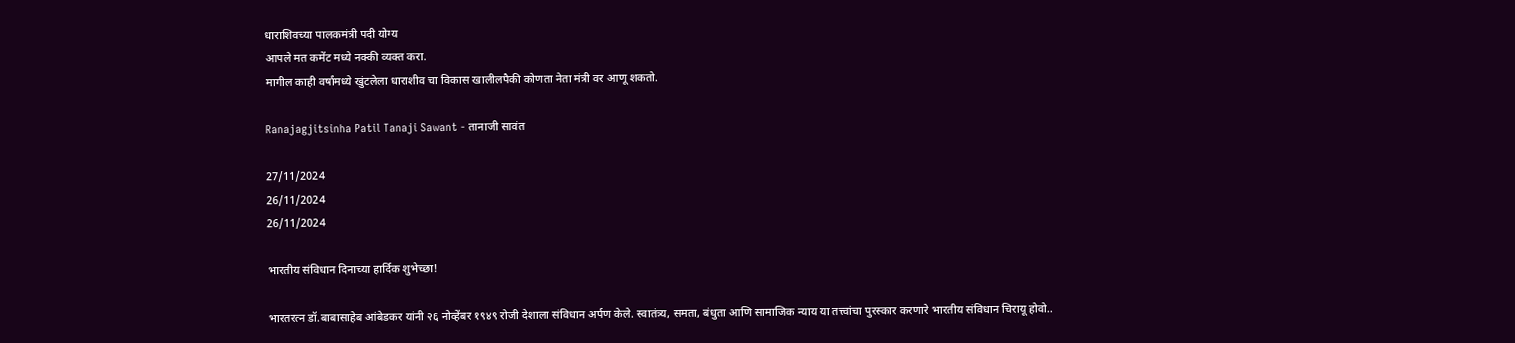धाराशिवच्या पालकमंत्री पदी योग्य
आपले मत कमेंट मध्ये नक्की व्यक्त करा.
मागील काही वर्षांमध्ये खुंटलेला धाराशीव चा विकास खालीलपैकी कोणता नेता मंत्री वर आणू शकतो.

Ranajagjitsinha Patil Tanaji Sawant - तानाजी सावंत

27/11/2024
26/11/2024
26/11/2024

भारतीय संविधान दिनाच्या हार्दिक शुभेच्छा!

भारतरत्न डॉ.बाबासाहेब आंबेडकर यांनी २६ नोव्हेंबर १९४९ रोजी देशाला संविधान अर्पण केले. स्वातंत्र्य, समता, बंधुता आणि सामाजिक न्याय या तत्त्वांचा पुरस्कार करणारे भारतीय संविधान चिरायू होवो..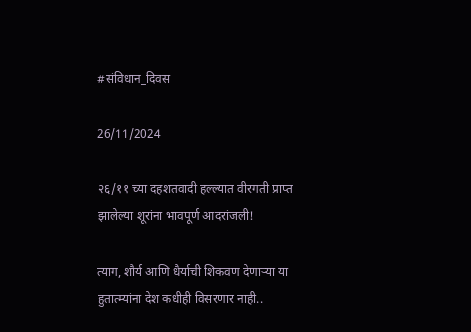#संविधान_दिवस

26/11/2024

२६/११ च्या दहशतवादी हल्ल्यात वीरगती प्राप्त झालेल्या शूरांना भावपूर्ण आदरांजली!

त्याग, शौर्य आणि धैर्याची शिकवण देणाऱ्या या हुतात्म्यांना देश कधीही विसरणार नाही..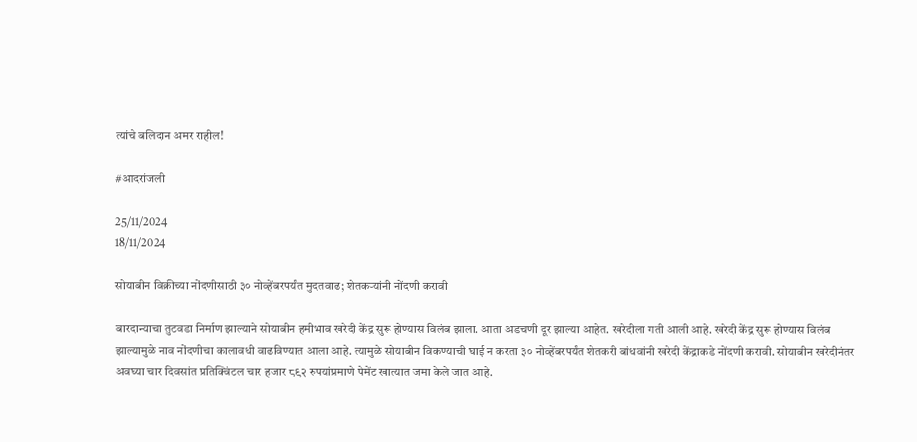त्यांचे बलिदान अमर राहील!

#आदरांजली

25/11/2024
18/11/2024

सोयाबीन विक्रीच्या नोंदणीसाठी ३० नोव्हेंबरपर्यंत मुदतवाढ; शेतकऱ्यांनी नोंदणी करावी

बारदान्याचा तुटवडा निर्माण झाल्याने सोयाबीन हमीभाव खरेदी केंद्र सुरू होण्यास विलंब झाला. आता अडचणी दूर झाल्या आहेत. खरेदीला गती आली आहे. खरेदी केंद्र सुरू होण्यास विलंब झाल्यामुळे नाव नोंदणीचा कालावधी वाढविण्यात आला आहे. त्यामुळे सोयाबीन विकण्याची घाई न करता ३० नोव्हेंबरपर्यंत शेतकरी बांधवांनी खरेदी केंद्राकडे नोंदणी करावी. सोयाबीन खरेदीनंतर अवघ्या चार दिवसांत प्रतिक्विंटल चार हजार ८९२ रुपयांप्रमाणे पेमेंट खात्यात जमा केले जात आहे.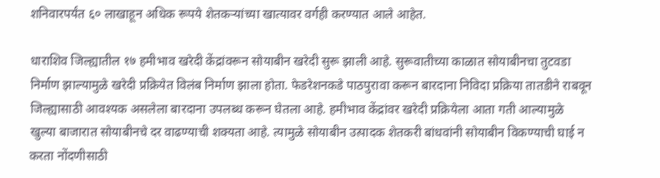शनिवारपर्यंत ६० लाखाहून अधिक रूपये शेतकर्‍यांच्या खात्यावर वर्गही करण्यात आले आहेत.

धाराशिव जिल्ह्यातील १७ हमीभाव खरेदी केंद्रांवरून सोयाबीन खरेदी सुरू झाली आहे. सुरूवातीच्या काळात सोयाबीनचा तुटवडा निर्माण झाल्यामुळे खरेदी प्रक्रियेत विलंब निर्माण झाला होता. फेडरेशनकडे पाठपुरावा करून बारदाना निविदा प्रक्रिया तातडीने राबवून जिल्ह्यासाठी आवश्यक असलेला बारदाना उपलब्ध करून घेतला आहे. हमीभाव केंद्रांवर खरेदी प्रक्रियेला आता गती आल्यामुळे खुल्या बाजारात सोयाबीनचे दर वाढण्याची शक्यता आहे. त्यामुळे सोयाबीन उत्पादक शेतकरी बांधवांनी सोयाबीन विकण्याची घाई न करता नोंदणीसाठी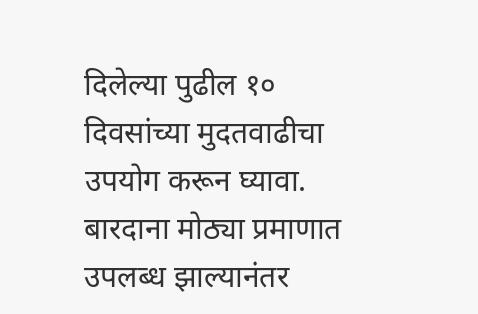दिलेल्या पुढील १० दिवसांच्या मुदतवाढीचा उपयोग करून घ्यावा. बारदाना मोठ्या प्रमाणात उपलब्ध झाल्यानंतर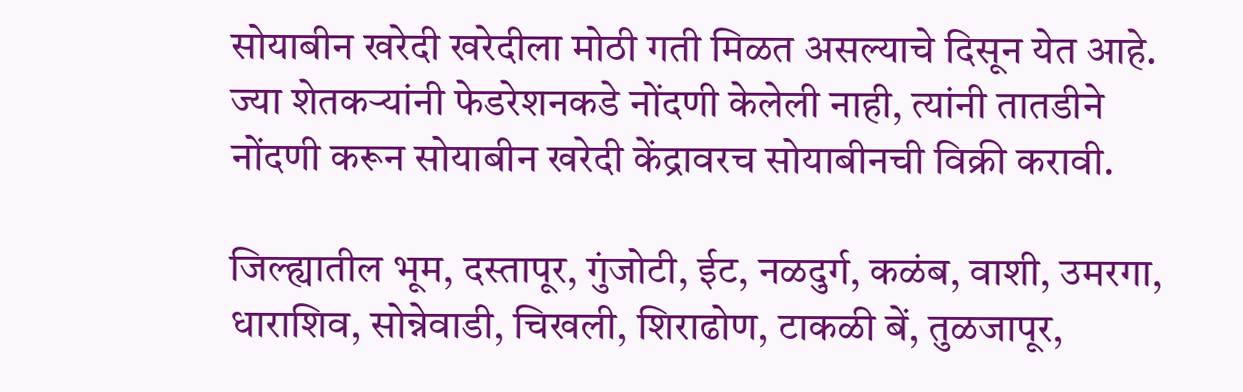सोयाबीन खरेदी खरेदीला मोठी गती मिळत असल्याचे दिसून येत आहे. ज्या शेतकर्‍यांनी फेडरेशनकडे नोंदणी केलेली नाही, त्यांनी तातडीने नोंदणी करून सोयाबीन खरेदी केंद्रावरच सोयाबीनची विक्री करावी.

जिल्ह्यातील भूम, दस्तापूर, गुंजोटी, ईट, नळदुर्ग, कळंब, वाशी, उमरगा, धाराशिव, सोन्नेवाडी, चिखली, शिराढोण, टाकळी बें, तुळजापूर,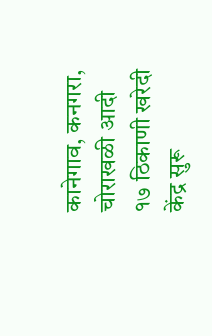कानेगाव, कनगरा, चोराखळी आदी १७ ठिकाणी खरेदी केंद्र सुरू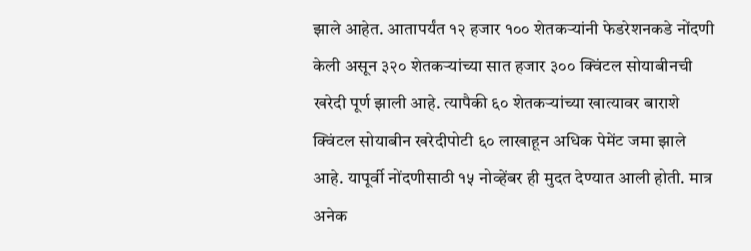झाले आहेत. आतापर्यंत १२ हजार १०० शेतकर्‍यांनी फेडरेशनकडे नोंदणी केली असून ३२० शेतकर्‍यांच्या सात हजार ३०० क्विंटल सोयाबीनची खरेदी पूर्ण झाली आहे. त्यापैकी ६० शेतकर्‍यांच्या खात्यावर बाराशे क्विंटल सोयाबीन खरेदीपोटी ६० लाखाहून अधिक पेमेंट जमा झाले आहे. यापूर्वी नोंदणीसाठी १५ नोव्हेंबर ही मुदत देण्यात आली होती. मात्र अनेक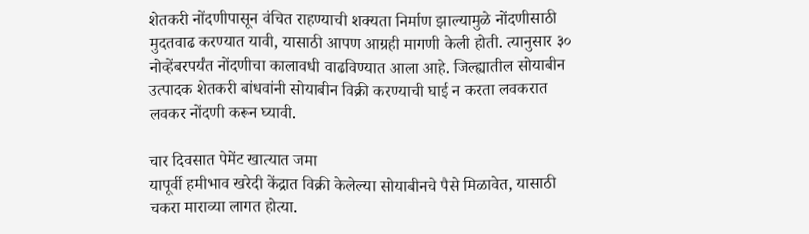शेतकरी नोंदणीपासून वंचित राहण्याची शक्यता निर्माण झाल्यामुळे नोंदणीसाठी मुदतवाढ करण्यात यावी, यासाठी आपण आग्रही मागणी केली होती. त्यानुसार ३० नोव्हेंबरपर्यंत नोंदणीचा कालावधी वाढविण्यात आला आहे. जिल्ह्यातील सोयाबीन उत्पादक शेतकरी बांधवांनी सोयाबीन विक्री करण्याची घाई न करता लवकरात लवकर नोंदणी करून घ्यावी.

चार दिवसात पेमेंट खात्यात जमा
यापूर्वी हमीभाव खरेदी केंद्रात विक्री केलेल्या सोयाबीनचे पैसे मिळावेत, यासाठी चकरा माराव्या लागत होत्या.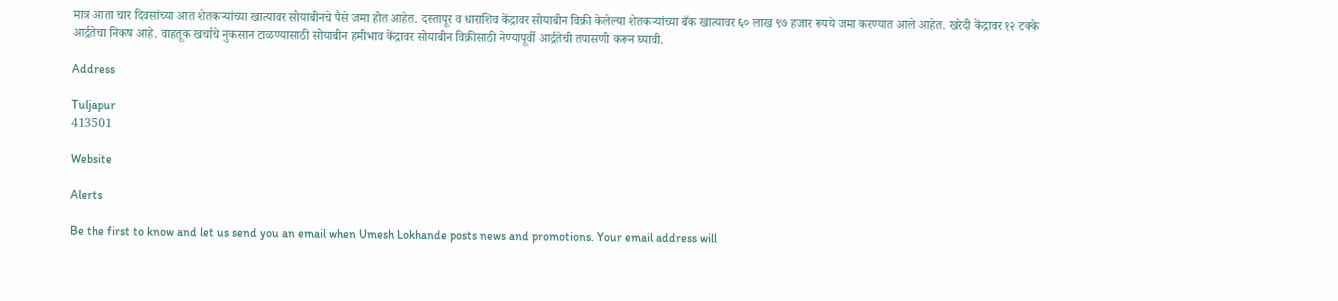मात्र आता चार दिवसांच्या आत शेतकर्‍यांच्या खात्यावर सोयाबीनचे पैसे जमा होत आहेत. दस्तापूर व धाराशिव केंद्रावर सोयाबीन विक्री केलेल्या शेतकर्‍यांच्या बँक खात्यावर ६० लाख ९७ हजार रूपये जमा करण्यात आले आहेत. खरेदी केंद्रावर १२ टक्के आर्द्रतेचा निकष आहे. वाहतूक खर्चाचे नुकसान टाळण्यासाठी सोयाबीन हमीभाव केंद्रावर सोयाबीन विक्रीसाठी नेण्यापूर्वी आर्द्रतेची तपासणी करून घ्यावी.

Address

Tuljapur
413501

Website

Alerts

Be the first to know and let us send you an email when Umesh Lokhande posts news and promotions. Your email address will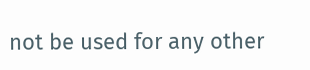not be used for any other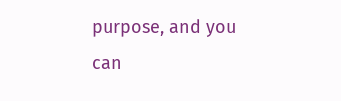purpose, and you can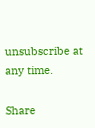unsubscribe at any time.

Share